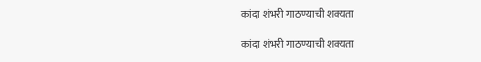कांदा शंभरी गाठण्याची शक्यता

कांदा शंभरी गाठण्याची शक्यता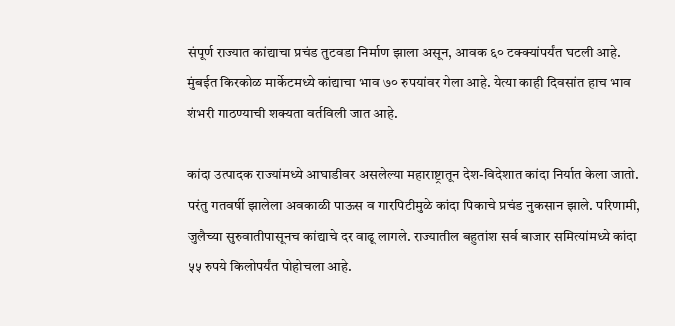संपूर्ण राज्यात कांद्याचा प्रचंड तुटवडा निर्माण झाला असून, आवक ६० टक्क्यांपर्यंत घटली आहे. मुंबईत किरकोळ मार्केटमध्ये कांद्याचा भाव ७० रुपयांवर गेला आहे. येत्या काही दिवसांत हाच भाव शंभरी गाठण्याची शक्यता वर्तविली जात आहे.

कांदा उत्पादक राज्यांमध्ये आघाडीवर असलेल्या महाराष्ट्रातून देश-विदेशात कांदा निर्यात केला जातो. परंतु गतवर्षी झालेला अवकाळी पाऊस व गारपिटीमुळे कांदा पिकाचे प्रचंड नुकसान झाले. परिणामी, जुलैच्या सुरुवातीपासूनच कांद्याचे दर वाढू लागले. राज्यातील बहुतांश सर्व बाजार समित्यांमध्ये कांदा ५५ रुपये किलोपर्यंत पोहोचला आहे.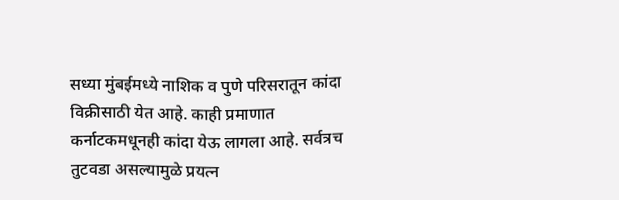सध्या मुंबईमध्ये नाशिक व पुणे परिसरातून कांदा विक्रीसाठी येत आहे. काही प्रमाणात कर्नाटकमधूनही कांदा येऊ लागला आहे. सर्वत्रच तुटवडा असल्यामुळे प्रयत्न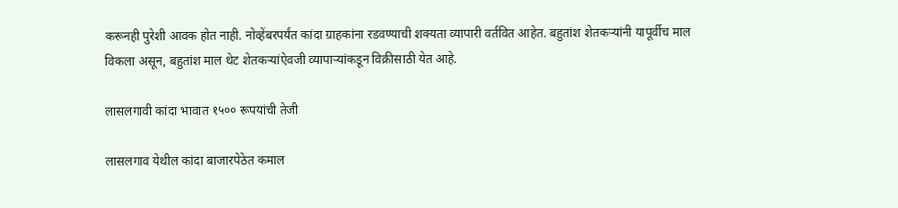करूनही पुरेशी आवक होत नाही. नोव्हेंबरपर्यंत कांदा ग्राहकांना रडवण्याची शक्यता व्यापारी वर्तवित आहेत. बहुतांश शेतकऱ्यांनी यापूर्वीच माल विकला असून, बहुतांश माल थेट शेतकऱ्यांऐवजी व्यापाऱ्यांकडून विक्रीसाठी येत आहे.

लासलगावी कांदा भावात १५०० रूपयांची तेजी

लासलगाव येथील कांदा बाजारपेठेत कमाल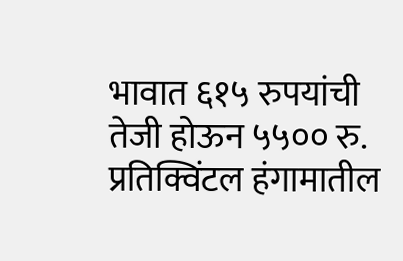भावात ६१५ रुपयांची तेजी होऊन ५५०० रु. प्रतिक्विंटल हंगामातील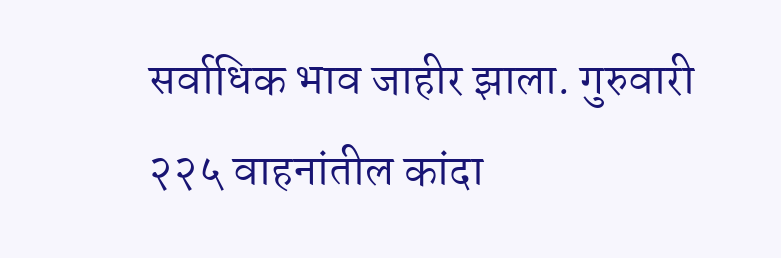सर्वाधिक भाव जाहीर झाला. गुरुवारी २२५ वाहनांतील कांदा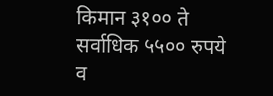किमान ३१०० ते सर्वाधिक ५५०० रुपये व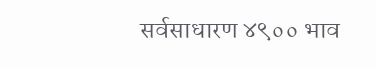सर्वसाधारण ४९०० भाव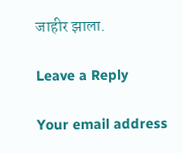जाहीर झाला.

Leave a Reply

Your email address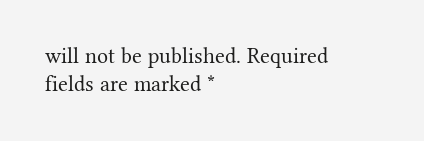will not be published. Required fields are marked *